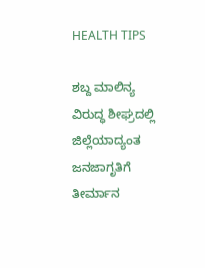HEALTH TIPS

ಶಬ್ದ ಮಾಲಿನ್ಯ ವಿರುದ್ಧ ಶೀಘ್ರದಲ್ಲಿ ಜಿಲ್ಲೆಯಾದ್ಯಂತ ಜನಜಾಗೃತಿಗೆ ತೀರ್ಮಾನ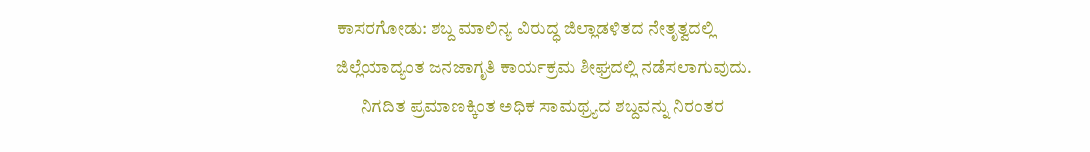ಕಾಸರಗೋಡು: ಶಬ್ದ ಮಾಲಿನ್ಯ ವಿರುದ್ಧ ಜಿಲ್ಲಾಡಳಿತದ ನೇತೃತ್ವದಲ್ಲಿ ಜಿಲ್ಲೆಯಾದ್ಯಂತ ಜನಜಾಗೃತಿ ಕಾರ್ಯಕ್ರಮ ಶೀಘ್ರದಲ್ಲಿ ನಡೆಸಲಾಗುವುದು.
       ನಿಗದಿತ ಪ್ರಮಾಣಕ್ಕಿಂತ ಅಧಿಕ ಸಾಮಥ್ರ್ಯದ ಶಬ್ದವನ್ನು ನಿರಂತರ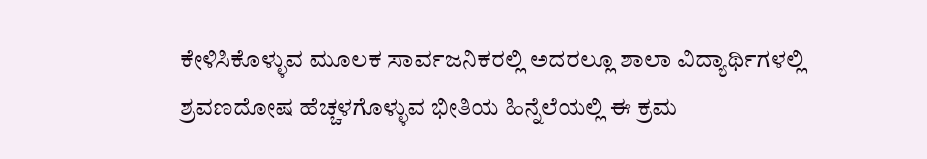ಕೇಳಿಸಿಕೊಳ್ಳುವ ಮೂಲಕ ಸಾರ್ವಜನಿಕರಲ್ಲಿ ಅದರಲ್ಲೂ ಶಾಲಾ ವಿದ್ಯಾರ್ಥಿಗಳಲ್ಲಿ ಶ್ರವಣದೋಷ ಹೆಚ್ಚಳಗೊಳ್ಳುವ ಭೀತಿಯ ಹಿನ್ನೆಲೆಯಲ್ಲಿ ಈ ಕ್ರಮ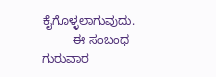ಕೈಗೊಳ್ಳಲಾಗುವುದು.
         ಈ ಸಂಬಂಧ ಗುರುವಾರ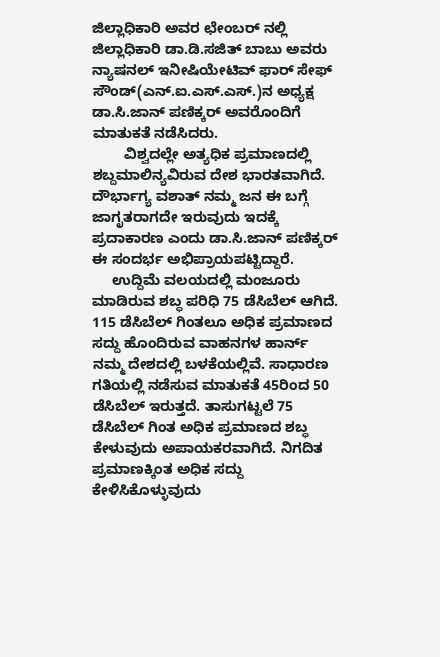ಜಿಲ್ಲಾಧಿಕಾರಿ ಅವರ ಛೇಂಬರ್ ನಲ್ಲಿ ಜಿಲ್ಲಾಧಿಕಾರಿ ಡಾ.ಡಿ.ಸಜಿತ್ ಬಾಬು ಅವರು ನ್ಯಾಷನಲ್ ಇನೀಷಿಯೇಟಿವ್ ಫಾರ್ ಸೇಫ್ ಸೌಂಡ್(ಎನ್.ಐ.ಎಸ್.ಎಸ್.)ನ ಅಧ್ಯಕ್ಷ ಡಾ.ಸಿ.ಜಾನ್ ಪಣಿಕ್ಕರ್ ಅವರೊಂದಿಗೆ ಮಾತುಕತೆ ನಡೆಸಿದರು.
        ವಿಶ್ವದಲ್ಲೇ ಅತ್ಯಧಿಕ ಪ್ರಮಾಣದಲ್ಲಿ ಶಬ್ದಮಾಲಿನ್ಯವಿರುವ ದೇಶ ಭಾರತವಾಗಿದೆ. ದೌರ್ಭಾಗ್ಯ ವಶಾತ್ ನಮ್ಮ ಜನ ಈ ಬಗ್ಗೆ ಜಾಗೃತರಾಗದೇ ಇರುವುದು ಇದಕ್ಕೆ ಪ್ರದಾಕಾರಣ ಎಂದು ಡಾ.ಸಿ.ಜಾನ್ ಪಣಿಕ್ಕರ್ ಈ ಸಂದರ್ಭ ಅಭಿಪ್ರಾಯಪಟ್ಟಿದ್ದಾರೆ.
     ಉದ್ದಿಮೆ ವಲಯದಲ್ಲಿ ಮಂಜೂರು ಮಾಡಿರುವ ಶಬ್ಧ ಪರಿಧಿ 75 ಡೆಸಿಬೆಲ್ ಆಗಿದೆ. 115 ಡೆಸಿಬೆಲ್ ಗಿಂತಲೂ ಅಧಿಕ ಪ್ರಮಾಣದ ಸದ್ದು ಹೊಂದಿರುವ ವಾಹನಗಳ ಹಾರ್ನ್ ನಮ್ಮ ದೇಶದಲ್ಲಿ ಬಳಕೆಯಲ್ಲಿವೆ. ಸಾಧಾರಣ ಗತಿಯಲ್ಲಿ ನಡೆಸುವ ಮಾತುಕತೆ 45ರಿಂದ 50 ಡೆಸಿಬೆಲ್ ಇರುತ್ತದೆ. ತಾಸುಗಟ್ಟಲೆ 75 ಡೆಸಿಬೆಲ್ ಗಿಂತ ಅಧಿಕ ಪ್ರಮಾಣದ ಶಬ್ಧ ಕೇಳುವುದು ಅಪಾಯಕರವಾಗಿದೆ. ನಿಗದಿತ ಪ್ರಮಾಣಕ್ಕಿಂತ ಅಧಿಕ ಸದ್ದು ಕೇಳಿಸಿಕೊಳ್ಳುವುದು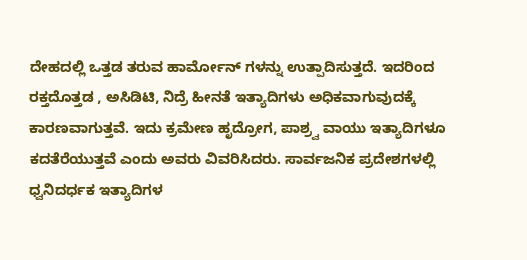ದೇಹದಲ್ಲಿ ಒತ್ತಡ ತರುವ ಹಾರ್ಮೋನ್ ಗಳನ್ನು ಉತ್ಪಾದಿಸುತ್ತದೆ. ಇದರಿಂದ ರಕ್ತದೊತ್ತಡ , ಅಸಿಡಿಟಿ, ನಿದ್ರೆ ಹೀನತೆ ಇತ್ಯಾದಿಗಳು ಅಧಿಕವಾಗುವುದಕ್ಕೆ ಕಾರಣವಾಗುತ್ತವೆ. ಇದು ಕ್ರಮೇಣ ಹೃದ್ರೋಗ, ಪಾಶ್ರ್ವ ವಾಯು ಇತ್ಯಾದಿಗಳೂ ಕದತೆರೆಯುತ್ತವೆ ಎಂದು ಅವರು ವಿವರಿಸಿದರು. ಸಾರ್ವಜನಿಕ ಪ್ರದೇಶಗಳಲ್ಲಿ ಧ್ವನಿದರ್ಧಕ ಇತ್ಯಾದಿಗಳ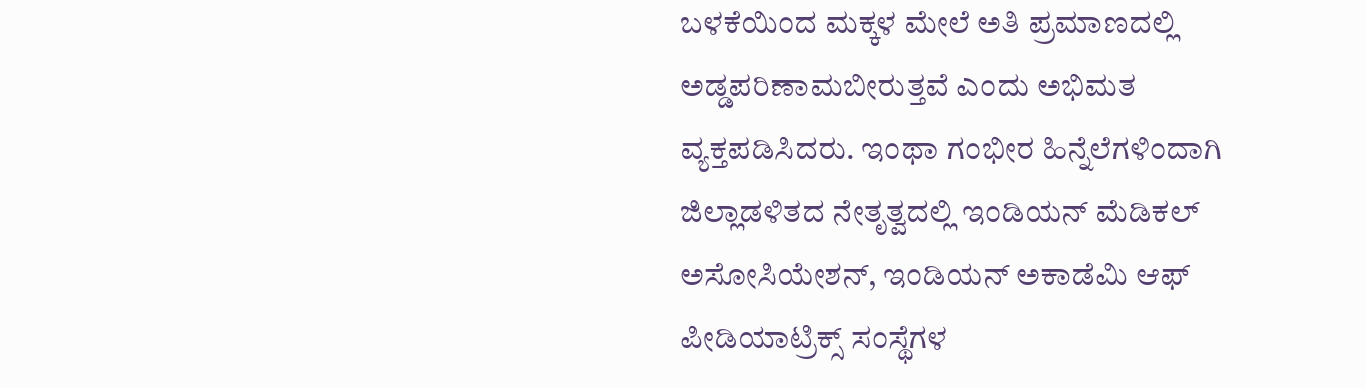ಬಳಕೆಯಿಂದ ಮಕ್ಕಳ ಮೇಲೆ ಅತಿ ಪ್ರಮಾಣದಲ್ಲಿ ಅಡ್ಡಪರಿಣಾಮಬೀರುತ್ತವೆ ಎಂದು ಅಭಿಮತ ವ್ಯಕ್ತಪಡಿಸಿದರು. ಇಂಥಾ ಗಂಭೀರ ಹಿನ್ನೆಲೆಗಳಿಂದಾಗಿ ಜಿಲ್ಲಾಡಳಿತದ ನೇತೃತ್ವದಲ್ಲಿ ಇಂಡಿಯನ್ ಮೆಡಿಕಲ್ ಅಸೋಸಿಯೇಶನ್, ಇಂಡಿಯನ್ ಅಕಾಡೆಮಿ ಆಫ್ ಪೀಡಿಯಾಟ್ರಿಕ್ಸ್ ಸಂಸ್ಥೆಗಳ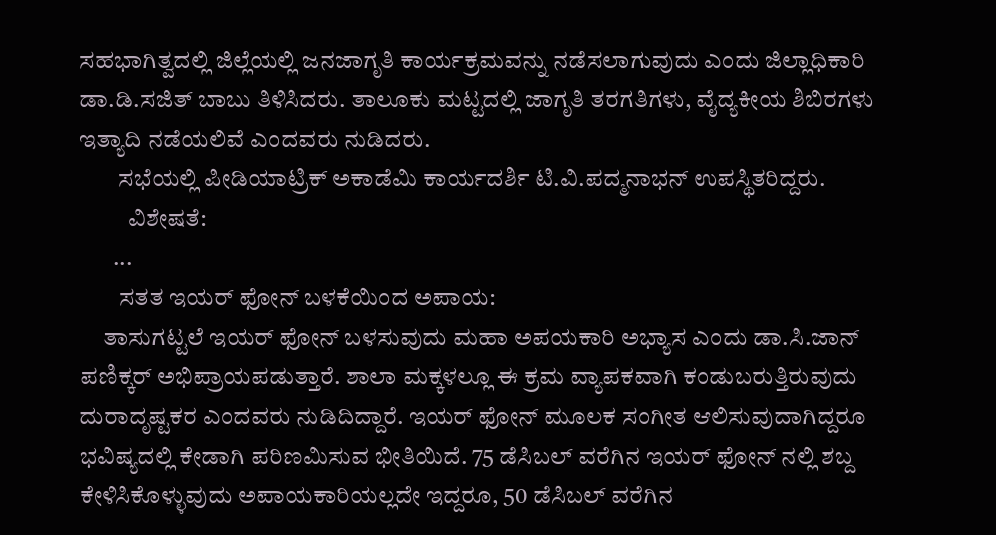ಸಹಭಾಗಿತ್ವದಲ್ಲಿ ಜಿಲ್ಲೆಯಲ್ಲಿ ಜನಜಾಗೃತಿ ಕಾರ್ಯಕ್ರಮವನ್ನು ನಡೆಸಲಾಗುವುದು ಎಂದು ಜಿಲ್ಲಾಧಿಕಾರಿ ಡಾ.ಡಿ.ಸಜಿತ್ ಬಾಬು ತಿಳಿಸಿದರು. ತಾಲೂಕು ಮಟ್ಟದಲ್ಲಿ ಜಾಗೃತಿ ತರಗತಿಗಳು, ವೈದ್ಯಕೀಯ ಶಿಬಿರಗಳು ಇತ್ಯಾದಿ ನಡೆಯಲಿವೆ ಎಂದವರು ನುಡಿದರು.
        ಸಭೆಯಲ್ಲಿ ಪೀಡಿಯಾಟ್ರಿಕ್ ಅಕಾಡೆಮಿ ಕಾರ್ಯದರ್ಶಿ ಟಿ.ವಿ.ಪದ್ಮನಾಭನ್ ಉಪಸ್ಥಿತರಿದ್ದರು.
          ವಿಶೇಷತೆ:
       ...
        ಸತತ ಇಯರ್ ಫೋನ್ ಬಳಕೆಯಿಂದ ಅಪಾಯ:
     ತಾಸುಗಟ್ಟಲೆ ಇಯರ್ ಫೋನ್ ಬಳಸುವುದು ಮಹಾ ಅಪಯಕಾರಿ ಅಭ್ಯಾಸ ಎಂದು ಡಾ.ಸಿ.ಜಾನ್ ಪಣಿಕ್ಕರ್ ಅಭಿಪ್ರಾಯಪಡುತ್ತಾರೆ. ಶಾಲಾ ಮಕ್ಕಳಲ್ಲೂ ಈ ಕ್ರಮ ವ್ಯಾಪಕವಾಗಿ ಕಂಡುಬರುತ್ತಿರುವುದು ದುರಾದೃಷ್ಟಕರ ಎಂದವರು ನುಡಿದಿದ್ದಾರೆ. ಇಯರ್ ಫೋನ್ ಮೂಲಕ ಸಂಗೀತ ಆಲಿಸುವುದಾಗಿದ್ದರೂ ಭವಿಷ್ಯದಲ್ಲಿ ಕೇಡಾಗಿ ಪರಿಣಮಿಸುವ ಭೀತಿಯಿದೆ. 75 ಡೆಸಿಬಲ್ ವರೆಗಿನ ಇಯರ್ ಫೋನ್ ನಲ್ಲಿ ಶಬ್ದ ಕೇಳಿಸಿಕೊಳ್ಳುವುದು ಅಪಾಯಕಾರಿಯಲ್ಲದೇ ಇದ್ದರೂ, 50 ಡೆಸಿಬಲ್ ವರೆಗಿನ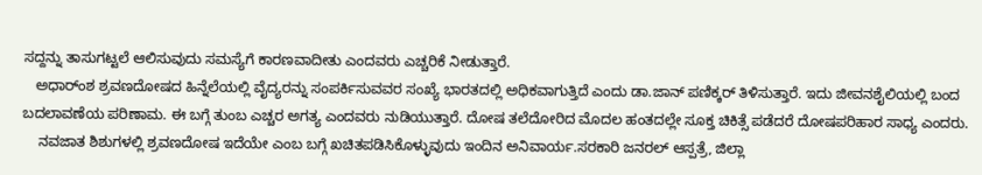ಸದ್ದನ್ನು ತಾಸುಗಟ್ಟಲೆ ಆಲಿಸುವುದು ಸಮಸ್ಯೆಗೆ ಕಾರಣವಾದೀತು ಎಂದವರು ಎಚ್ಚರಿಕೆ ನೀಡುತ್ತಾರೆ.
   ಅಧಾರ್ಂಶ ಶ್ರವಣದೋಷದ ಹಿನ್ನೆಲೆಯಲ್ಲಿ ವೈದ್ಯರನ್ನು ಸಂಪರ್ಕಿಸುವವರ ಸಂಖ್ಯೆ ಭಾರತದಲ್ಲಿ ಅಧಿಕವಾಗುತ್ತಿದೆ ಎಂದು ಡಾ.ಜಾನ್ ಪಣಿಕ್ಕರ್ ತಿಳಿಸುತ್ತಾರೆ. ಇದು ಜೀವನಶೈಲಿಯಲ್ಲಿ ಬಂದ ಬದಲಾವಣೆಯ ಪರಿಣಾಮ. ಈ ಬಗ್ಗೆ ತುಂಬ ಎಚ್ಚರ ಅಗತ್ಯ ಎಂದವರು ನುಡಿಯುತ್ತಾರೆ. ದೋಷ ತಲೆದೋರಿದ ಮೊದಲ ಹಂತದಲ್ಲೇ ಸೂಕ್ತ ಚಿಕಿತ್ಸೆ ಪಡೆದರೆ ದೋಷಪರಿಹಾರ ಸಾಧ್ಯ ಎಂದರು.
    ನವಜಾತ ಶಿಶುಗಳಲ್ಲಿ ಶ್ರವಣದೋಷ ಇದೆಯೇ ಎಂಬ ಬಗ್ಗೆ ಖಚಿತಪಡಿಸಿಕೊಳ್ಳುವುದು ಇಂದಿನ ಅನಿವಾರ್ಯ.ಸರಕಾರಿ ಜನರಲ್ ಆಸ್ಪತ್ರೆ, ಜಿಲ್ಲಾ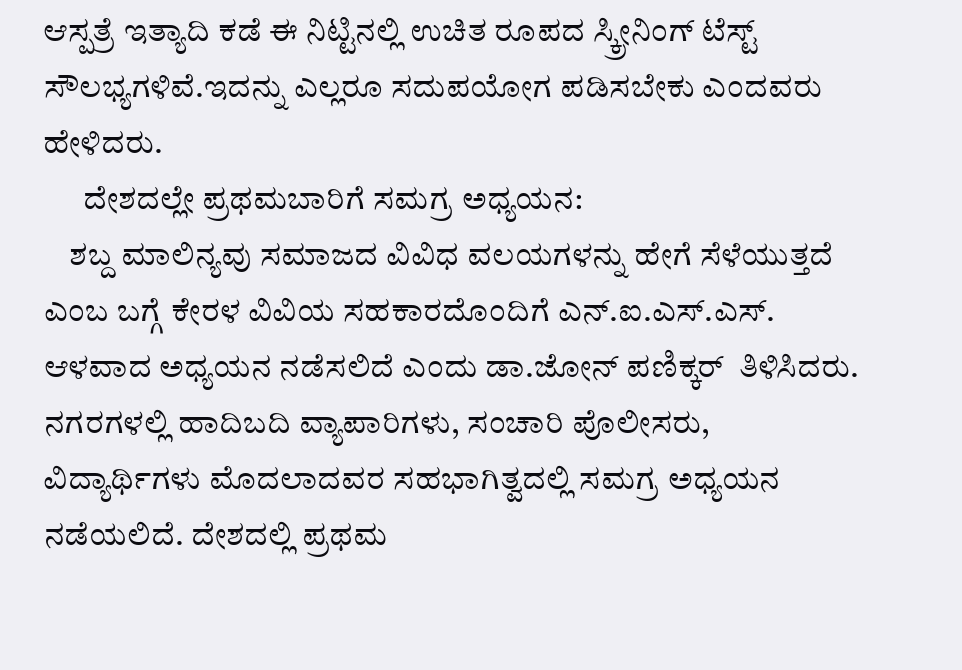ಆಸ್ಪತ್ರೆ ಇತ್ಯಾದಿ ಕಡೆ ಈ ನಿಟ್ಟಿನಲ್ಲಿ ಉಚಿತ ರೂಪದ ಸ್ಕ್ರೀನಿಂಗ್ ಟೆಸ್ಟ್ ಸೌಲಭ್ಯಗಳಿವೆ.ಇದನ್ನು ಎಲ್ಲರೂ ಸದುಪಯೋಗ ಪಡಿಸಬೇಕು ಎಂದವರು ಹೇಳಿದರು.
      ದೇಶದಲ್ಲೇ ಪ್ರಥಮಬಾರಿಗೆ ಸಮಗ್ರ ಅಧ್ಯಯನ:
    ಶಬ್ದ ಮಾಲಿನ್ಯವು ಸಮಾಜದ ವಿವಿಧ ವಲಯಗಳನ್ನು ಹೇಗೆ ಸೆಳೆಯುತ್ತದೆ ಎಂಬ ಬಗ್ಗೆ ಕೇರಳ ವಿವಿಯ ಸಹಕಾರದೊಂದಿಗೆ ಎನ್.ಐ.ಎಸ್.ಎಸ್. ಆಳವಾದ ಅಧ್ಯಯನ ನಡೆಸಲಿದೆ ಎಂದು ಡಾ.ಜೋನ್ ಪಣಿಕ್ಕರ್  ತಿಳಿಸಿದರು. ನಗರಗಳಲ್ಲಿ ಹಾದಿಬದಿ ವ್ಯಾಪಾರಿಗಳು, ಸಂಚಾರಿ ಪೊಲೀಸರು, ವಿದ್ಯಾರ್ಥಿಗಳು ಮೊದಲಾದವರ ಸಹಭಾಗಿತ್ವದಲ್ಲಿ ಸಮಗ್ರ ಅಧ್ಯಯನ ನಡೆಯಲಿದೆ. ದೇಶದಲ್ಲಿ ಪ್ರಥಮ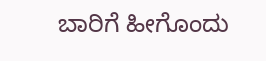ಬಾರಿಗೆ ಹೀಗೊಂದು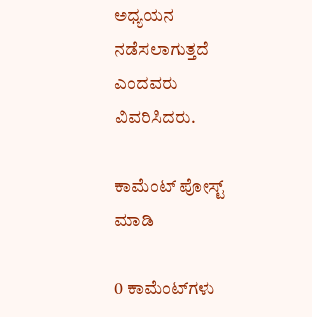ಅಧ್ಯಯನ ನಡೆಸಲಾಗುತ್ತದೆ ಎಂದವರು ವಿವರಿಸಿದರು.

ಕಾಮೆಂಟ್‌‌ ಪೋಸ್ಟ್‌ ಮಾಡಿ

0 ಕಾಮೆಂಟ್‌ಗಳು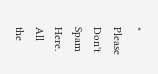* Please Don't Spam Here. All the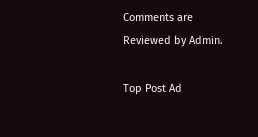Comments are Reviewed by Admin.

Top Post Ad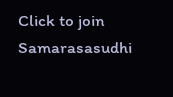Click to join Samarasasudhi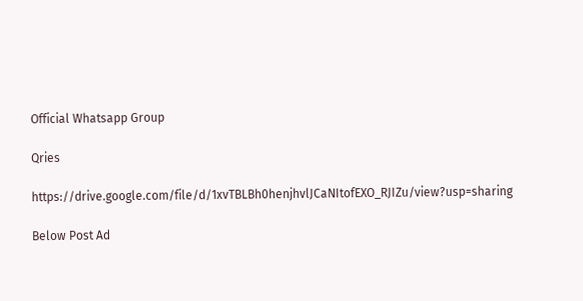Official Whatsapp Group

Qries

https://drive.google.com/file/d/1xvTBLBh0henjhvlJCaNItofEXO_RJIZu/view?usp=sharing

Below Post Ad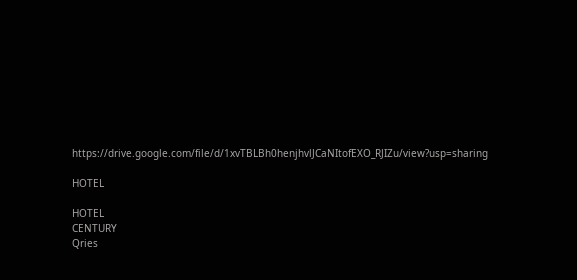https://drive.google.com/file/d/1xvTBLBh0henjhvlJCaNItofEXO_RJIZu/view?usp=sharing

HOTEL

HOTEL
CENTURY
Qries